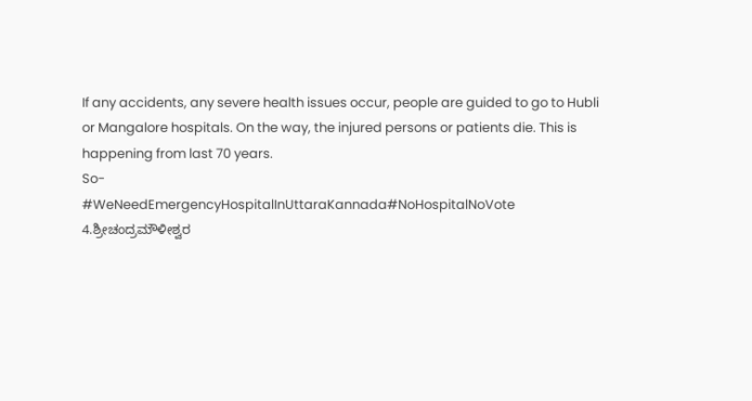If any accidents, any severe health issues occur, people are guided to go to Hubli or Mangalore hospitals. On the way, the injured persons or patients die. This is happening from last 70 years.
So-
#WeNeedEmergencyHospitalInUttaraKannada#NoHospitalNoVote
4.ಶ್ರೀಚಂದ್ರಮೌಳೀಶ್ವರ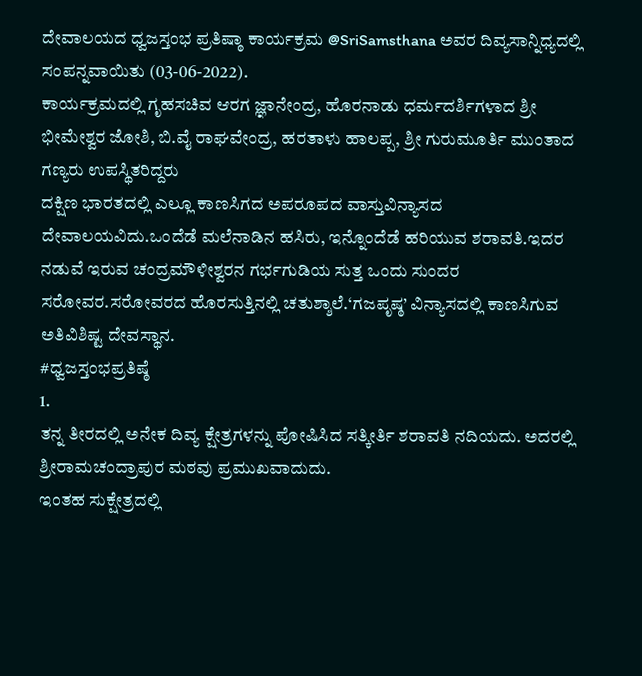ದೇವಾಲಯದ ಧ್ವಜಸ್ತಂಭ ಪ್ರತಿಷ್ಠಾ ಕಾರ್ಯಕ್ರಮ @SriSamsthana ಅವರ ದಿವ್ಯಸಾನ್ನಿಧ್ಯದಲ್ಲಿ ಸಂಪನ್ನವಾಯಿತು (03-06-2022).
ಕಾರ್ಯಕ್ರಮದಲ್ಲಿ ಗೃಹಸಚಿವ ಆರಗ ಜ್ಞಾನೇಂದ್ರ, ಹೊರನಾಡು ಧರ್ಮದರ್ಶಿಗಳಾದ ಶ್ರೀ ಭೀಮೇಶ್ವರ ಜೋಶಿ, ಬಿ.ವೈ ರಾಘವೇಂದ್ರ, ಹರತಾಳು ಹಾಲಪ್ಪ, ಶ್ರೀ ಗುರುಮೂರ್ತಿ ಮುಂತಾದ ಗಣ್ಯರು ಉಪಸ್ಥಿತರಿದ್ದರು
ದಕ್ಷಿಣ ಭಾರತದಲ್ಲಿ ಎಲ್ಲೂ ಕಾಣಸಿಗದ ಅಪರೂಪದ ವಾಸ್ತುವಿನ್ಯಾಸದ ದೇವಾಲಯವಿದು.ಒಂದೆಡೆ ಮಲೆನಾಡಿನ ಹಸಿರು, ಇನ್ನೊಂದೆಡೆ ಹರಿಯುವ ಶರಾವತಿ.ಇದರ ನಡುವೆ ಇರುವ ಚಂದ್ರಮೌಳೀಶ್ವರನ ಗರ್ಭಗುಡಿಯ ಸುತ್ತ ಒಂದು ಸುಂದರ ಸರೋವರ.ಸರೋವರದ ಹೊರಸುತ್ತಿನಲ್ಲಿ ಚತುಶ್ಶಾಲೆ.‘ಗಜಪೃಷ್ಠ’ ವಿನ್ಯಾಸದಲ್ಲಿ ಕಾಣಸಿಗುವ ಅತಿವಿಶಿಷ್ಟ ದೇವಸ್ಥಾನ.
#ಧ್ವಜಸ್ತಂಭಪ್ರತಿಷ್ಠೆ
1.
ತನ್ನ ತೀರದಲ್ಲಿ ಅನೇಕ ದಿವ್ಯ ಕ್ಷೇತ್ರಗಳನ್ನು ಪೋಷಿಸಿದ ಸತ್ಕೀರ್ತಿ ಶರಾವತಿ ನದಿಯದು. ಅದರಲ್ಲಿ ಶ್ರೀರಾಮಚಂದ್ರಾಪುರ ಮಠವು ಪ್ರಮುಖವಾದುದು.
ಇಂತಹ ಸುಕ್ಷೇತ್ರದಲ್ಲಿ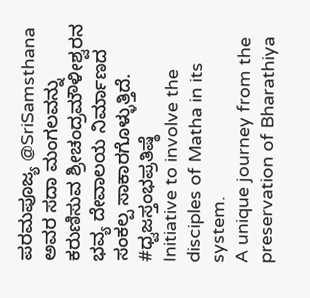ಪರಮಪೂಜ್ಯ @SriSamsthana
ಅವರ ಸದಾ ಮಂಗಲವನ್ನು ಕರುಣಿಸುವ ಶ್ರೀಚಂದ್ರಮೌಳೀಶ್ವರನ ಭವ್ಯ ದೇವಾಲಯ ನಿರ್ಮಾಣದ ಸಂಕಲ್ಪ ಸಾಕಾರಗೊಳ್ಳುತ್ತಿದೆ.
#ಧ್ವಜಸ್ತಂಭಪ್ರತಿಷ್ಠೆ
Initiative to involve the disciples of Matha in its system.
A unique journey from the preservation of Bharathiya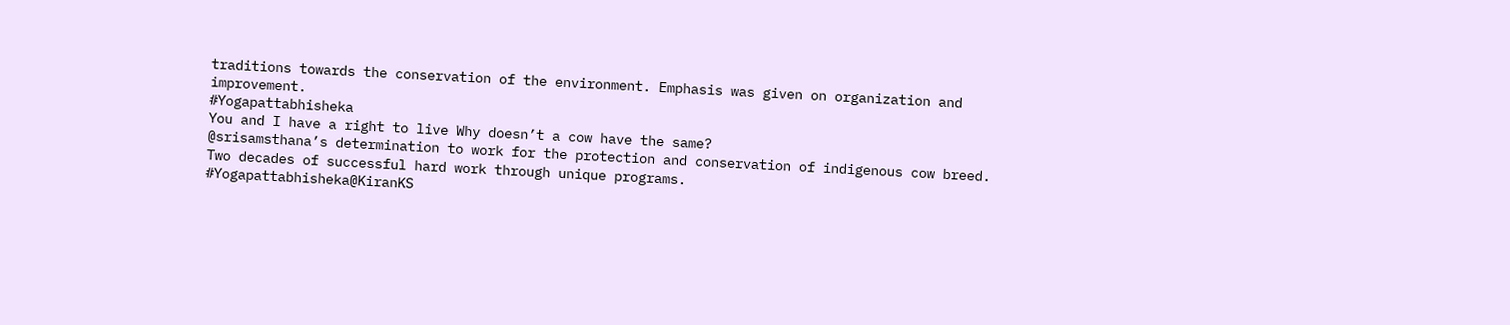traditions towards the conservation of the environment. Emphasis was given on organization and improvement.
#Yogapattabhisheka
You and I have a right to live Why doesn’t a cow have the same?
@srisamsthana’s determination to work for the protection and conservation of indigenous cow breed.
Two decades of successful hard work through unique programs.
#Yogapattabhisheka@KiranKS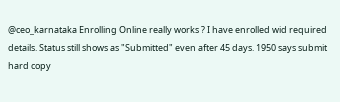@ceo_karnataka Enrolling Online really works ? I have enrolled wid required details. Status still shows as "Submitted" even after 45 days. 1950 says submit hard copy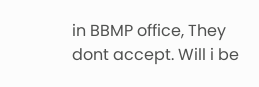in BBMP office, They dont accept. Will i be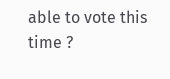able to vote this time ?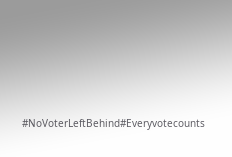#NoVoterLeftBehind#Everyvotecounts